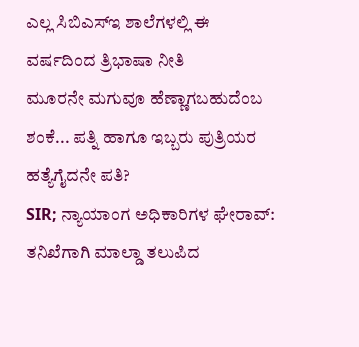ಎಲ್ಲ ಸಿಬಿಎಸ್ಇ ಶಾಲೆಗಳಲ್ಲಿ ಈ ವರ್ಷದಿಂದ ತ್ರಿಭಾಷಾ ನೀತಿ
ಮೂರನೇ ಮಗುವೂ ಹೆಣ್ಣಾಗಬಹುದೆಂಬ ಶಂಕೆ... ಪತ್ನಿ ಹಾಗೂ ಇಬ್ಬರು ಪುತ್ರಿಯರ ಹತ್ಯೆಗೈದನೇ ಪತಿ?
SIR; ನ್ಯಾಯಾಂಗ ಅಧಿಕಾರಿಗಳ ಘೇರಾವ್: ತನಿಖೆಗಾಗಿ ಮಾಲ್ಡಾ ತಲುಪಿದ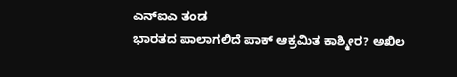ಎನ್ಐಎ ತಂಡ
ಭಾರತದ ಪಾಲಾಗಲಿದೆ ಪಾಕ್ ಆಕ್ರಮಿತ ಕಾಶ್ಮೀರ? ಅಖಿಲ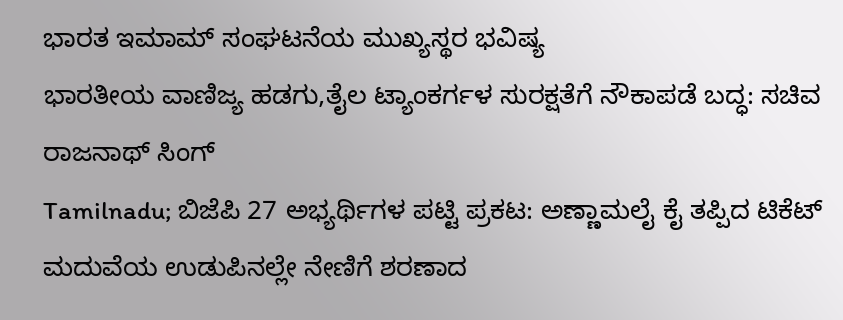ಭಾರತ ಇಮಾಮ್ ಸಂಘಟನೆಯ ಮುಖ್ಯಸ್ಥರ ಭವಿಷ್ಯ
ಭಾರತೀಯ ವಾಣಿಜ್ಯ ಹಡಗು,ತೈಲ ಟ್ಯಾಂಕರ್ಗಳ ಸುರಕ್ಷತೆಗೆ ನೌಕಾಪಡೆ ಬದ್ಧ: ಸಚಿವ ರಾಜನಾಥ್ ಸಿಂಗ್
Tamilnadu; ಬಿಜೆಪಿ 27 ಅಭ್ಯರ್ಥಿಗಳ ಪಟ್ಟಿ ಪ್ರಕಟ: ಅಣ್ಣಾಮಲೈ ಕೈ ತಪ್ಪಿದ ಟಿಕೆಟ್
ಮದುವೆಯ ಉಡುಪಿನಲ್ಲೇ ನೇಣಿಗೆ ಶರಣಾದ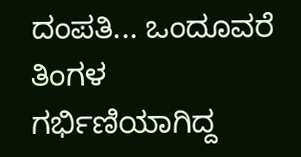ದಂಪತಿ... ಒಂದೂವರೆ ತಿಂಗಳ ಗರ್ಭಿಣಿಯಾಗಿದ್ದ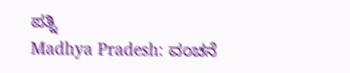ಪತ್ನಿ
Madhya Pradesh: ವಂಚನೆ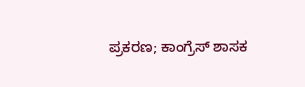ಪ್ರಕರಣ; ಕಾಂಗ್ರೆಸ್ ಶಾಸಕ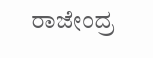ರಾಜೇಂದ್ರ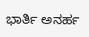ಭಾರ್ತಿ ಅನರ್ಹ